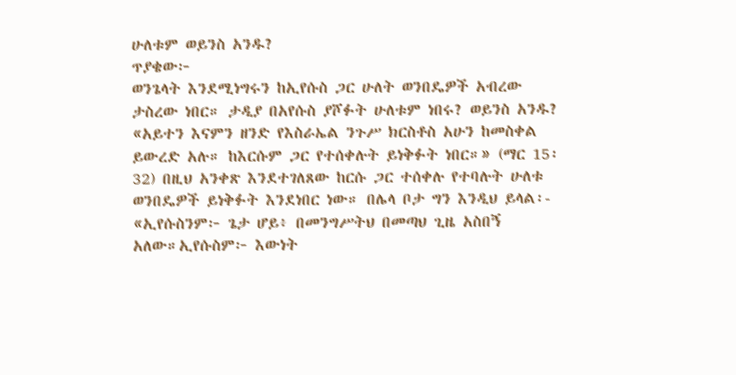ሁለቱም ወይንስ አንዱ?
ጥያቄው፦
ወንጌላት እንደሚነግሩን ከኢየሱስ ጋር ሁለት ወንበዴዎች አብረው ታስረው ነበር። ታዲያ በአየሱስ ያሾፉት ሁለቱም ነበሩ? ወይንስ አንዱ? «አይተን እናምን ዘንድ የእስራኤል ንጉሥ ክርስቶስ አሁን ከመስቀል ይውረድ አሉ። ከእርሱም ጋር የተሰቀሉት ይነቅፉት ነበር።» (ማር 15፡32) በዚህ አንቀጽ እንደተገለጸው ከርሱ ጋር ተሰቀሉ የተባሉት ሁለቱ ወንበዴዎች ይነቅፉት እንደነበር ነው። በሌላ ቦታ ግን እንዲህ ይላል፡- «ኢየሱስንም፦ ጌታ ሆይ፥ በመንግሥትህ በመጣህ ጊዜ አስበኝ አለው።ኢየሱስም፦ እውነት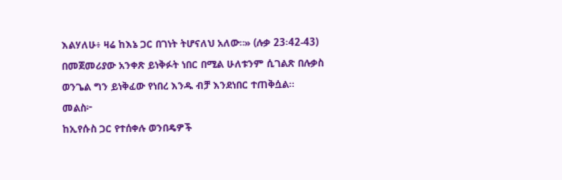እልሃለሁ፥ ዛሬ ከእኔ ጋር በገነት ትሆናለህ አለው።» (ሉቃ 23፡42-43) በመጀመሪያው አንቀጽ ይነቅፉት ነበር በሚል ሁለቱንም ሲገልጽ በሉቃስ ወንጌል ግን ይነቅፈው የነበረ እንዱ ብቻ እንደነበር ተጠቅሷል።
መልስ፦
ከኢየሱስ ጋር የተሰቀሉ ወንበዴዎች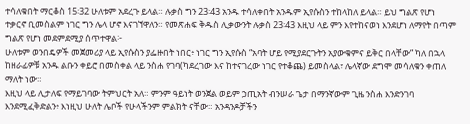ተሳለቁበት ማርቆስ 15፡32 ሁለቱም አደረጉ ይላል። ሉቃስ ግን 23፡43 አንዱ ተሳለቀበት አንዱም ኢየሱስን ተከላከለ ይላል። ይህ ግልጽ የሆነ ተቃርኖ ቢመስልም ነገር ግን ሌላ ሆኖ እናገኘዋለን። የመጽሐፍ ቅዱስ ሊቃውንት ሉቃስ 23፡43 እዚህ ላይ ምን እየተከናወነ እንደሆነ ለማየት በጣም ግልጽ የሆነ መደምደሚያ ሰጥተዋል፦
ሁለቱም ወንበዴዎች መጀመሪያ ላይ ኢየሱስን ያፌዙበት ነበር፥ ነገር ግን ኢየሱስ “አባት ሆይ የሚያደርጉትን አያውቁምና ይቅር በላቸው” ካለ በኋላ ከዘራፊዎቹ አንዱ ልቡን ቀይሮ በመስቀል ላይ ንስሐ የገባ(ካደረገው እና ከተናገረው ነገር የተቆጨ) ይመስላል፣ ሌላኛው ደግሞ መሳለቁን ቀጠለ ማለት ነው።
እዚህ ላይ ሊታለፍ የማይገባው ትምህርት አለ። ምንም ዓይነት ወንጀል ወይም ኃጢአት ብንሠራ ጌታ በማንኛውም ጊዜ ንስሐ እንድንገባ እንደሚፈቅድልን፥ እነዚህ ሁለት ሌቦች የሁላችንም ምልክት ናቸው። አንዳንዶቻችን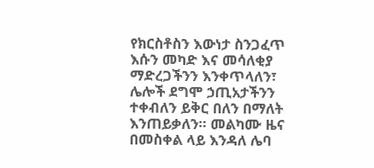የክርስቶስን እውነታ ስንጋፈጥ እሱን መካድ እና መሳለቂያ ማድረጋችንን እንቀጥላለን፣ ሌሎች ደግሞ ኃጢአታችንን ተቀብለን ይቅር በለን በማለት እንጠይቃለን። መልካሙ ዜና በመስቀል ላይ እንዳለ ሌባ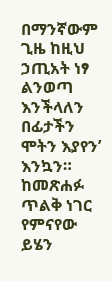በማንኛውም ጊዜ ከዚህ ኃጢአት ነፃ ልንወጣ እንችላለን በፊታችን ሞትን እያየን’ እንኳን። ከመጽሐፉ ጥልቅ ነገር የምናየው ይሄን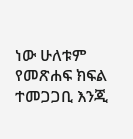ነው ሁለቱም የመጽሐፍ ክፍል ተመጋጋቢ እንጂ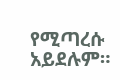የሚጣረሱ አይደሉም።